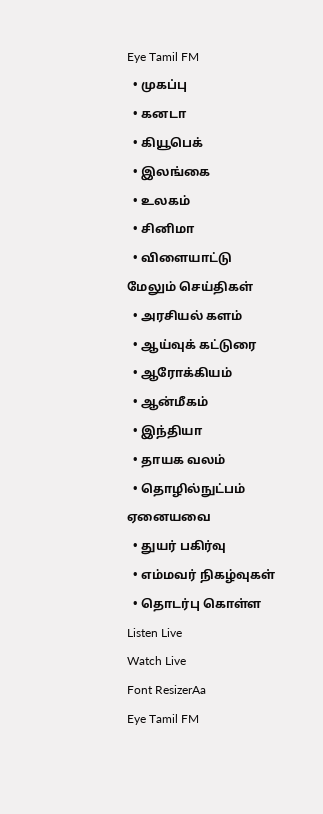Eye Tamil FM
  • முகப்பு
  • கனடா
  • கியூபெக்
  • இலங்கை
  • உலகம்
  • சினிமா
  • விளையாட்டு
மேலும் செய்திகள்
  • அரசியல் களம்
  • ஆய்வுக் கட்டுரை
  • ஆரோக்கியம்
  • ஆன்மீகம்
  • இந்தியா
  • தாயக வலம்
  • தொழில்நுட்பம்
ஏனையவை
  • துயர் பகிர்வு
  • எம்மவர் நிகழ்வுகள்
  • தொடர்பு கொள்ள
Listen Live
Watch Live
Font ResizerAa
Eye Tamil FM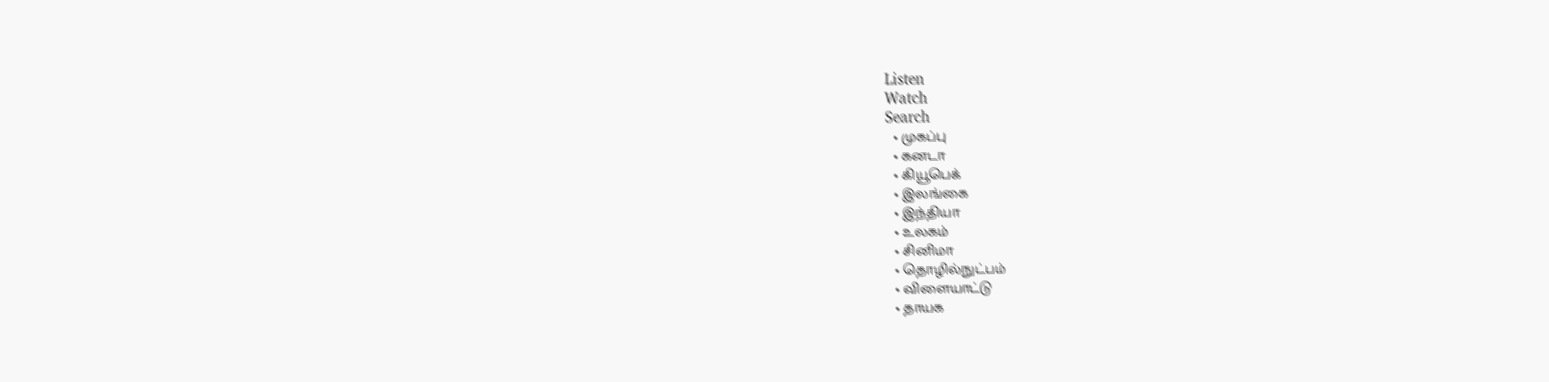Listen
Watch
Search
  • முகப்பு
  • கனடா
  • கியூபெக்
  • இலங்கை
  • இந்தியா
  • உலகம்
  • சினிமா
  • தொழில்நுட்பம்
  • விளையாட்டு
  • தாயக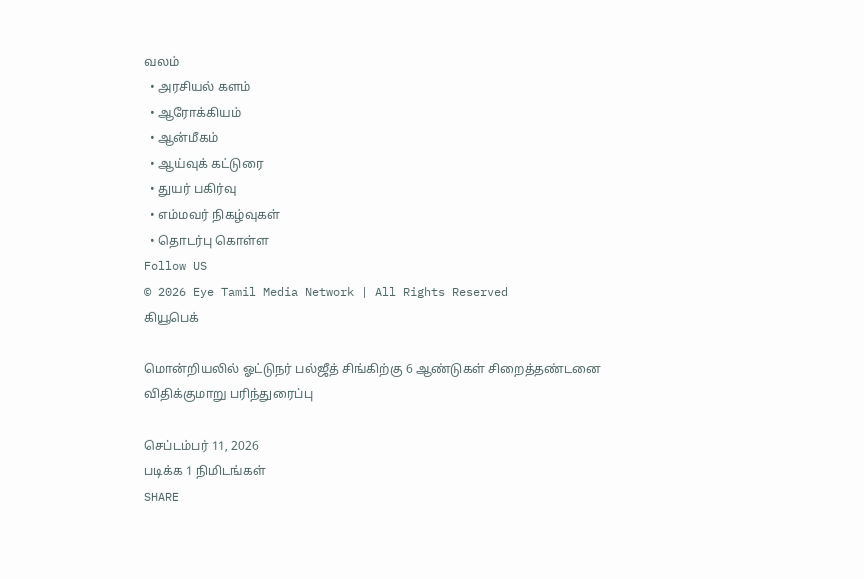வலம்
  • அரசியல் களம்
  • ஆரோக்கியம்
  • ஆன்மீகம்
  • ஆய்வுக் கட்டுரை
  • துயர் பகிர்வு
  • எம்மவர் நிகழ்வுகள்
  • தொடர்பு கொள்ள
Follow US
© 2026 Eye Tamil Media Network | All Rights Reserved
கியூபெக்

மொன்றியலில் ஓட்டுநர் பல்ஜீத் சிங்கிற்கு 6 ஆண்டுகள் சிறைத்தண்டனை விதிக்குமாறு பரிந்துரைப்பு

செப்டம்பர் 11, 2026
படிக்க 1 நிமிடங்கள்
SHARE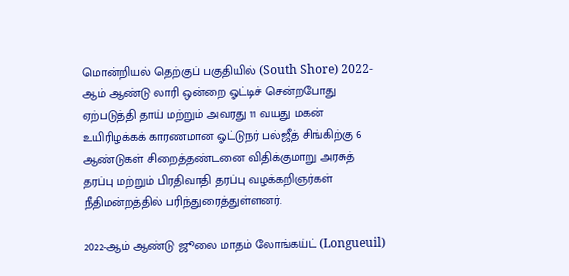மொன்றியல் தெற்குப் பகுதியில் (South Shore) 2022-ஆம் ஆண்டு லாரி ஒன்றை ஓட்டிச் சென்றபோது ஏற்படுத்தி தாய் மற்றும் அவரது 11 வயது மகன் உயிரிழக்கக் காரணமான ஓட்டுநர் பல்ஜீத் சிங்கிற்கு 6 ஆண்டுகள் சிறைத்தண்டனை விதிக்குமாறு அரசுத் தரப்பு மற்றும் பிரதிவாதி தரப்பு வழக்கறிஞர்கள் நீதிமன்றத்தில் பரிந்துரைத்துள்ளனர்.

2022-ஆம் ஆண்டு ஜூலை மாதம் லோங்கய்ட் (Longueuil)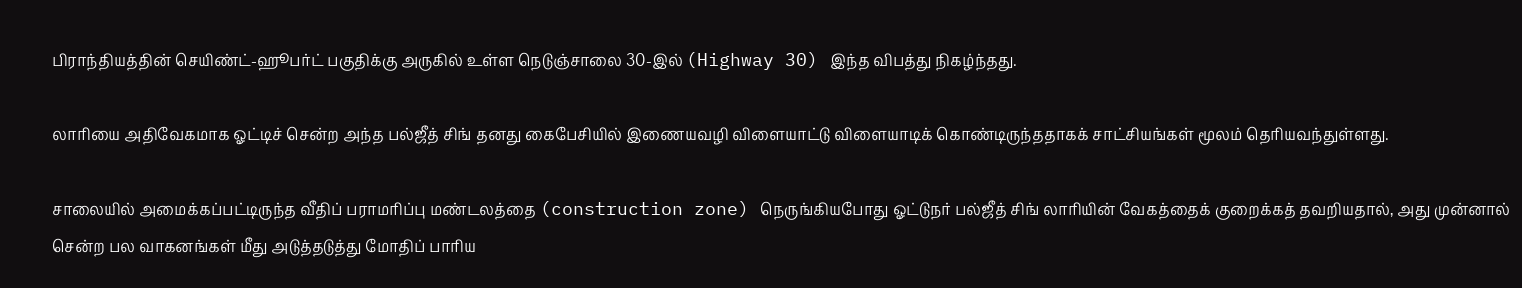பிராந்தியத்தின் செயிண்ட்-ஹூபர்ட் பகுதிக்கு அருகில் உள்ள நெடுஞ்சாலை 30-இல் (Highway 30) இந்த விபத்து நிகழ்ந்தது.

லாரியை அதிவேகமாக ஓட்டிச் சென்ற அந்த பல்ஜீத் சிங் தனது கைபேசியில் இணையவழி விளையாட்டு விளையாடிக் கொண்டிருந்ததாகக் சாட்சியங்கள் மூலம் தெரியவந்துள்ளது.

சாலையில் அமைக்கப்பட்டிருந்த வீதிப் பராமரிப்பு மண்டலத்தை (construction zone) நெருங்கியபோது ஓட்டுநர் பல்ஜீத் சிங் லாரியின் வேகத்தைக் குறைக்கத் தவறியதால், அது முன்னால் சென்ற பல வாகனங்கள் மீது அடுத்தடுத்து மோதிப் பாரிய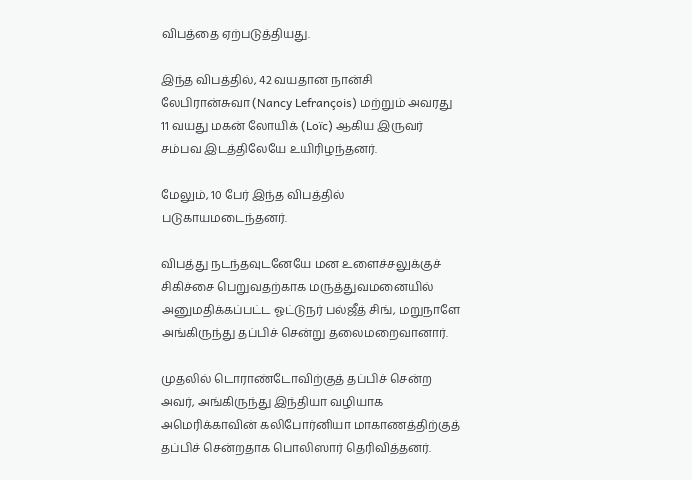விபத்தை ஏற்படுத்தியது.

இந்த விபத்தில், 42 வயதான நான்சி லேபிரான்சுவா (Nancy Lefrançois) மற்றும் அவரது 11 வயது மகன் லோயிக் (Loïc) ஆகிய இருவர் சம்பவ இடத்திலேயே உயிரிழந்தனர்.

மேலும், 10 பேர் இந்த விபத்தில் படுகாயமடைந்தனர்.

விபத்து நடந்தவுடனேயே மன உளைச்சலுக்குச் சிகிச்சை பெறுவதற்காக மருத்துவமனையில் அனுமதிக்கப்பட்ட ஓட்டுநர் பல்ஜீத் சிங், மறுநாளே அங்கிருந்து தப்பிச் சென்று தலைமறைவானார்.

முதலில் டொராண்டோவிற்குத் தப்பிச் சென்ற அவர், அங்கிருந்து இந்தியா வழியாக அமெரிக்காவின் கலிபோர்னியா மாகாணத்திற்குத் தப்பிச் சென்றதாக பொலிஸார் தெரிவித்தனர்.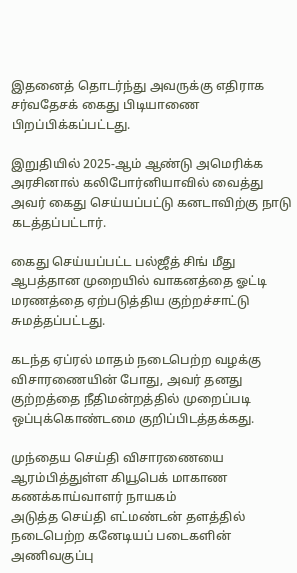இதனைத் தொடர்ந்து அவருக்கு எதிராக சர்வதேசக் கைது பிடியாணை பிறப்பிக்கப்பட்டது.

இறுதியில் 2025-ஆம் ஆண்டு அமெரிக்க அரசினால் கலிபோர்னியாவில் வைத்து அவர் கைது செய்யப்பட்டு கனடாவிற்கு நாடு கடத்தப்பட்டார்.

கைது செய்யப்பட்ட பல்ஜீத் சிங் மீது ஆபத்தான முறையில் வாகனத்தை ஓட்டி மரணத்தை ஏற்படுத்திய குற்றச்சாட்டு சுமத்தப்பட்டது.

கடந்த ஏப்ரல் மாதம் நடைபெற்ற வழக்கு விசாரணையின் போது, அவர் தனது குற்றத்தை நீதிமன்றத்தில் முறைப்படி ஒப்புக்கொண்டமை குறிப்பிடத்தக்கது.

முந்தைய செய்தி விசாரணையை ஆரம்பித்துள்ள கியூபெக் மாகாண கணக்காய்வாளர் நாயகம்
அடுத்த செய்தி எட்மண்டன் தளத்தில்  நடைபெற்ற கனேடியப் படைகளின் அணிவகுப்பு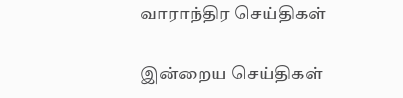வாராந்திர செய்திகள்

இன்றைய செய்திகள்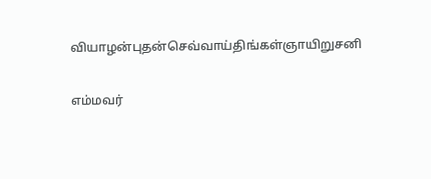வியாழன்புதன்செவ்வாய்திங்கள்ஞாயிறுசனி

எம்மவர்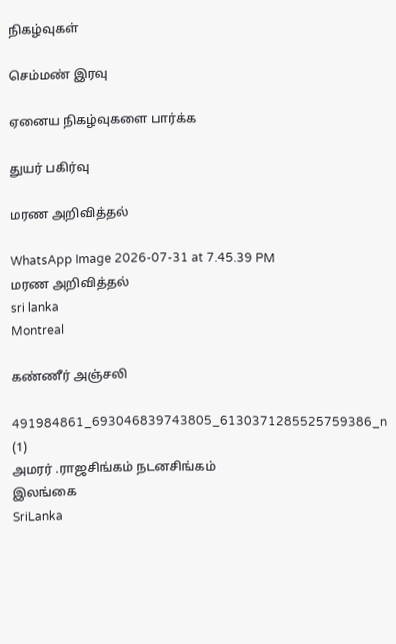நிகழ்வுகள்

செம்மண் இரவு

ஏனைய நிகழ்வுகளை பார்க்க

துயர் பகிர்வு

மரண அறிவித்தல்

WhatsApp Image 2026-07-31 at 7.45.39 PM
மரண அறிவித்தல்
sri lanka
Montreal

கண்ணீர் அஞ்சலி

491984861_693046839743805_6130371285525759386_n (1)
அமரர் .ராஜசிங்கம் நடனசிங்கம்
இலங்கை
SriLanka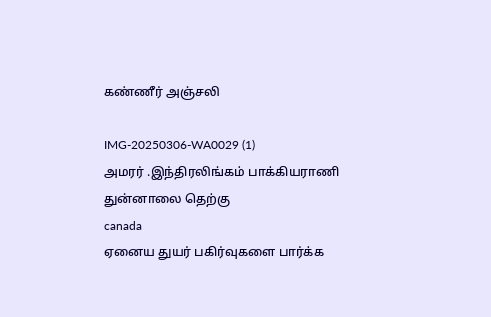கண்ணீர் அஞ்சலி

IMG-20250306-WA0029 (1)
அமரர் .இந்திரலிங்கம் பாக்கியராணி
துன்னாலை தெற்கு
canada
ஏனைய துயர் பகிர்வுகளை பார்க்க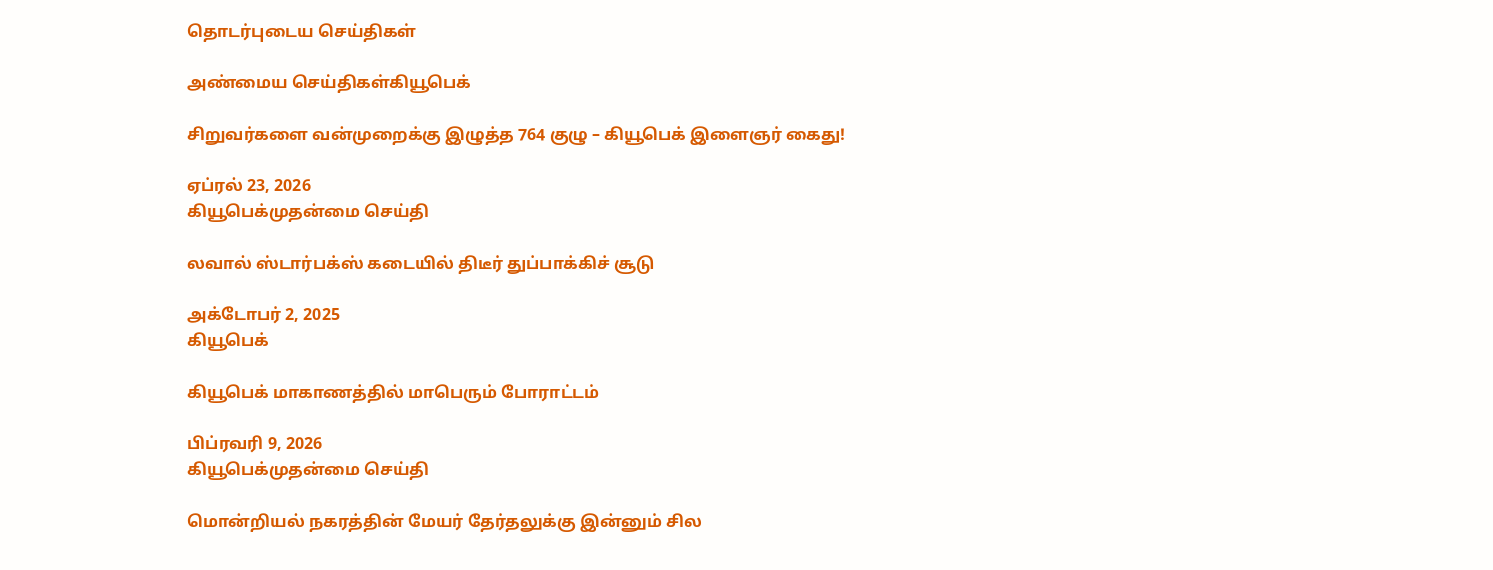தொடர்புடைய செய்திகள்

அண்மைய செய்திகள்கியூபெக்

சிறுவர்களை வன்முறைக்கு இழுத்த 764 குழு – கியூபெக் இளைஞர் கைது!

ஏப்ரல் 23, 2026
கியூபெக்முதன்மை செய்தி

லவால் ஸ்டார்பக்ஸ் கடையில் திடீர் துப்பாக்கிச் சூடு

அக்டோபர் 2, 2025
கியூபெக்

கியூபெக் மாகாணத்தில் மாபெரும் போராட்டம்

பிப்ரவரி 9, 2026
கியூபெக்முதன்மை செய்தி

மொன்றியல் நகரத்தின் மேயர் தேர்தலுக்கு இன்னும் சில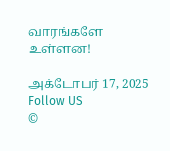வாரங்களே உள்ளன!

அக்டோபர் 17, 2025
Follow US
©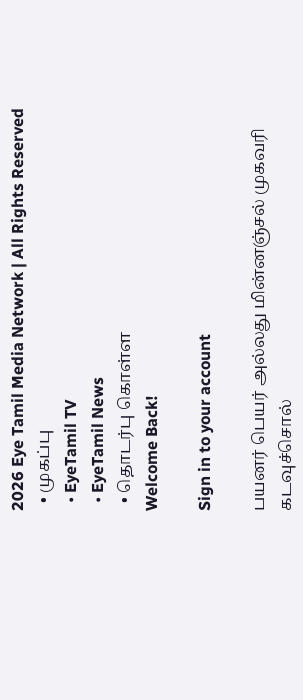2026 Eye Tamil Media Network | All Rights Reserved
  • முகப்பு
  • EyeTamil TV
  • EyeTamil News
  • தொடர்பு கொள்ள
Welcome Back!

Sign in to your account

பயனர் பெயர் அல்லது மின்னஞ்சல் முகவரி
கடவுச்சொல்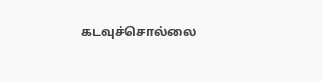கடவுச்சொல்லை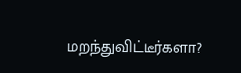மறந்துவிட்டீர்களா?